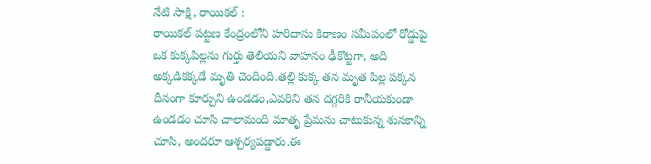నేటి సాక్షి, రాయికల్ :
రాయికల్ పట్టణ కేంద్రంలోని హరిదాసు కిరాణం సమీపంలో రోడ్డుపై ఒక కుక్కపిల్లను గుర్తు తెలియని వాహనం ఢీకొట్టగా, అది అక్కడికక్కడే మృతి చెందింది.తల్లి కుక్క తన మృత పిల్ల పక్కన దీనంగా కూర్చుని ఉండడం,ఎవరిని తన దగ్గరికి రానీయకుండా ఉండడం చూసి చాలామంది మాతృ ప్రేమను చాటుకున్న శునకాన్ని చూసి, అందరూ ఆశ్చర్యపడ్డారు.ఈ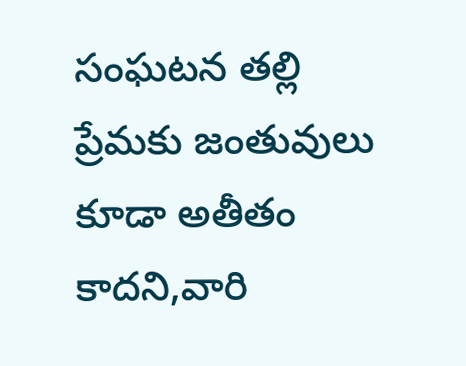సంఘటన తల్లి ప్రేమకు జంతువులు కూడా అతీతం కాదని,వారి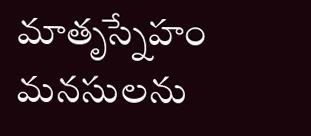మాతృస్నేహం మనసులను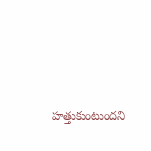హత్తుకుంటుందని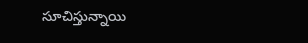సూచిస్తున్నాయి